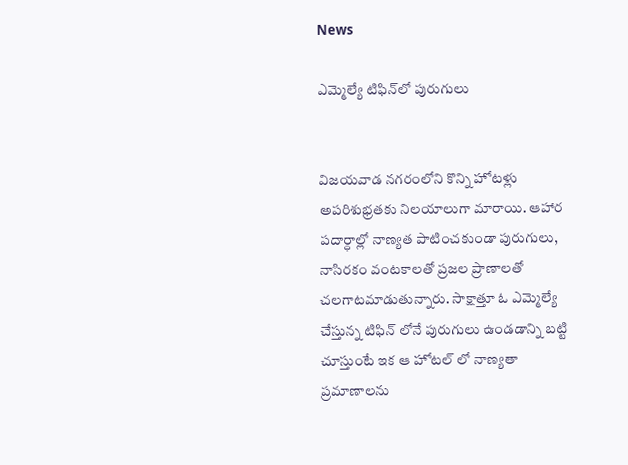News

ఎమ్మెల్యే టిఫిన్‌లో పురుగులు


విజయవాడ నగరంలోని కొన్ని హోటళ్లు అపరిశుభ్రతకు నిలయాలుగా మారాయి. ఆహార పదార్ధాల్లో నాణ్యత పాటించకుండా పురుగులు, నాసిరకం వంటకాలతో ప్రజల ప్రాణాలతో చలగాటమాడుతున్నారు. సాక్షాత్తూ ఓ ఎమ్మెల్యే చేస్తున్న టిఫిన్ లోనే పురుగులు ఉండడాన్ని బట్టి చూస్తుంటే ఇక ఆ హోటల్ లో నాణ్యతా ప్రమాణాలను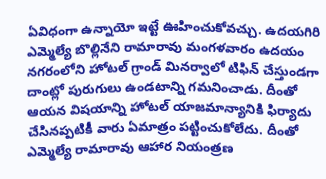ఏవిధంగా ఉన్నాయో ఇట్టే ఊహించుకోవచ్చు. ఉదయగిరి ఎమ్మెల్యే బొల్లినేని రామారావు మంగళవారం ఉదయం నగరంలోని హోటల్‌ గ్రాండ్‌ మినర్వాలో టిఫిన్ చేస్తుండగా దాంట్లో పురుగులు ఉండటాన్ని గమనించాడు. దీంతో ఆయన విషయాన్ని హోటల్‌ యాజమాన్యానికి ఫిర్యాదు చేసినప్పటికీ వారు ఏమాత్రం పట్టించుకోలేదు. దీంతో ఎమ్మెల్యే రామారావు ఆహార నియంత్రణ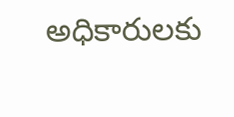అధికారులకు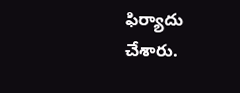ఫిర్యాదు చేశారు.